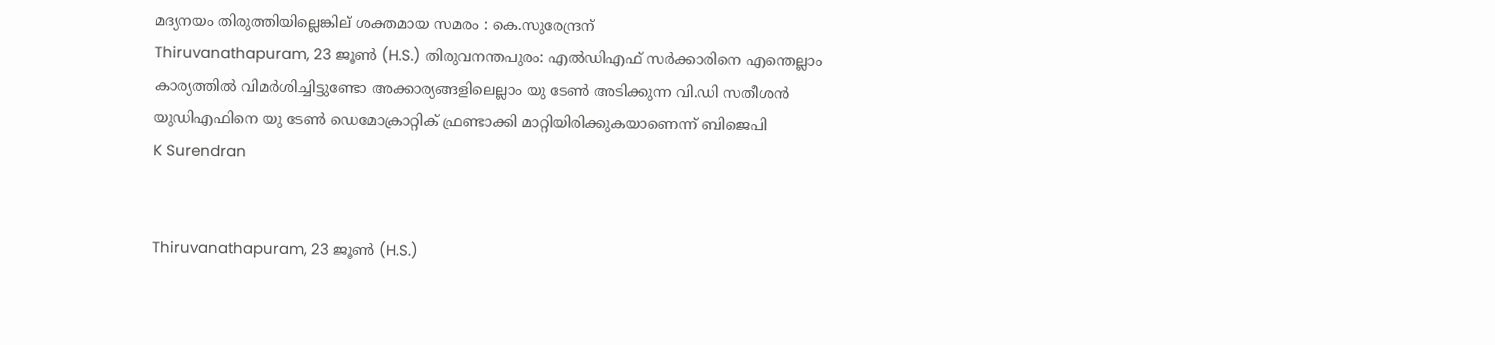മദ്യനയം തിരുത്തിയില്ലെങ്കില് ശക്തമായ സമരം : കെ.സുരേന്ദ്രന്
Thiruvanathapuram, 23 ജൂണ്‍ (H.S.) തിരുവനന്തപുരം: എല്‍ഡിഎഫ് സർക്കാരിനെ എന്തെല്ലാം കാര്യത്തില്‍ വിമര്‍ശിച്ചിട്ടുണ്ടോ അക്കാര്യങ്ങളിലെല്ലാം യു ടേണ്‍ അടിക്കുന്ന വി.ഡി സതീശന്‍ യുഡിഎഫിനെ യു ടേണ്‍ ഡെമോക്രാറ്റിക് ഫ്രണ്ടാക്കി മാറ്റിയിരിക്കുകയാണെന്ന് ബിജെപി
K Surendran


Thiruvanathapuram, 23 ജൂണ്‍ (H.S.)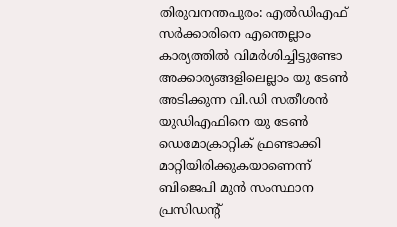തിരുവനന്തപുരം: എല്‍ഡിഎഫ് സർക്കാരിനെ എന്തെല്ലാം കാര്യത്തില്‍ വിമര്‍ശിച്ചിട്ടുണ്ടോ അക്കാര്യങ്ങളിലെല്ലാം യു ടേണ്‍ അടിക്കുന്ന വി.ഡി സതീശന്‍ യുഡിഎഫിനെ യു ടേണ്‍ ഡെമോക്രാറ്റിക് ഫ്രണ്ടാക്കി മാറ്റിയിരിക്കുകയാണെന്ന് ബിജെപി മുന്‍ സംസ്ഥാന പ്രസിഡന്റ്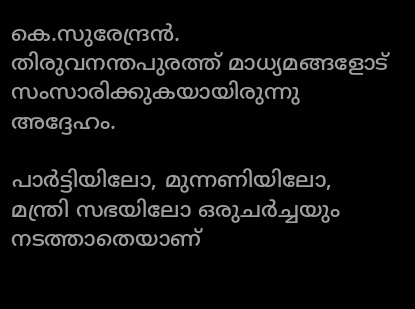കെ.സുരേന്ദ്രന്‍. തിരുവനന്തപുരത്ത് മാധ്യമങ്ങളോട് സംസാരിക്കുകയായിരുന്നു അദ്ദേഹം.

പാര്‍ട്ടിയിലോ, മുന്നണിയിലോ, മന്ത്രി സഭയിലോ ഒരുചര്‍ച്ചയും നടത്താതെയാണ്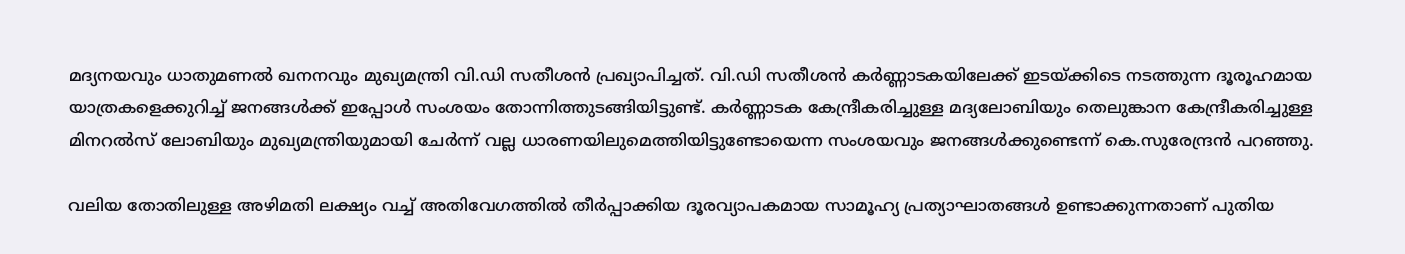മദ്യനയവും ധാതുമണല്‍ ഖനനവും മുഖ്യമന്ത്രി വി.ഡി സതീശന്‍ പ്രഖ്യാപിച്ചത്. വി.ഡി സതീശന്‍ കര്‍ണ്ണാടകയിലേക്ക് ഇടയ്ക്കിടെ നടത്തുന്ന ദൂരൂഹമായ യാത്രകളെക്കുറിച്ച് ജനങ്ങള്‍ക്ക് ഇപ്പോള്‍ സംശയം തോന്നിത്തുടങ്ങിയിട്ടുണ്ട്. കര്‍ണ്ണാടക കേന്ദ്രീകരിച്ചുള്ള മദ്യലോബിയും തെലുങ്കാന കേന്ദ്രീകരിച്ചുള്ള മിനറല്‍സ് ലോബിയും മുഖ്യമന്ത്രിയുമായി ചേര്‍ന്ന് വല്ല ധാരണയിലുമെത്തിയിട്ടുണ്ടോയെന്ന സംശയവും ജനങ്ങള്‍ക്കുണ്ടെന്ന് കെ.സുരേന്ദ്രന്‍ പറഞ്ഞു.

വലിയ തോതിലുള്ള അഴിമതി ലക്ഷ്യം വച്ച് അതിവേഗത്തില്‍ തീര്‍പ്പാക്കിയ ദൂരവ്യാപകമായ സാമൂഹ്യ പ്രത്യാഘാതങ്ങള്‍ ഉണ്ടാക്കുന്നതാണ് പുതിയ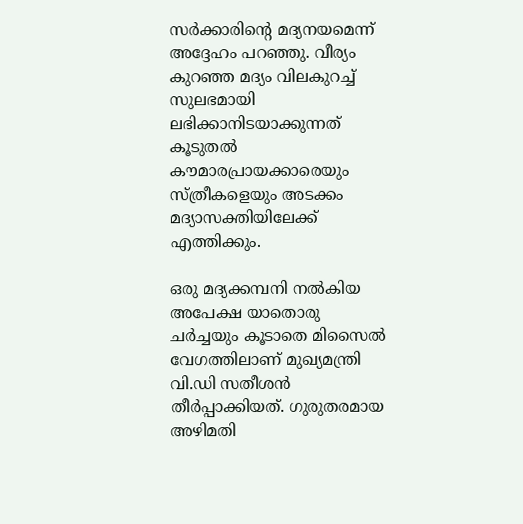സര്‍ക്കാരിന്റെ മദ്യനയമെന്ന് അദ്ദേഹം പറഞ്ഞു. വീര്യം കുറഞ്ഞ മദ്യം വിലകുറച്ച് സുലഭമായി ലഭിക്കാനിടയാക്കുന്നത് കൂടുതല്‍ കൗമാരപ്രായക്കാരെയും സ്ത്രീകളെയും അടക്കം മദ്യാസക്തിയിലേക്ക് എത്തിക്കും.

ഒരു മദ്യക്കമ്പനി നല്‍കിയ അപേക്ഷ യാതൊരു ചര്‍ച്ചയും കൂടാതെ മിസൈല്‍ വേഗത്തിലാണ് മുഖ്യമന്ത്രി വി.ഡി സതീശന്‍ തീര്‍പ്പാക്കിയത്. ഗുരുതരമായ അഴിമതി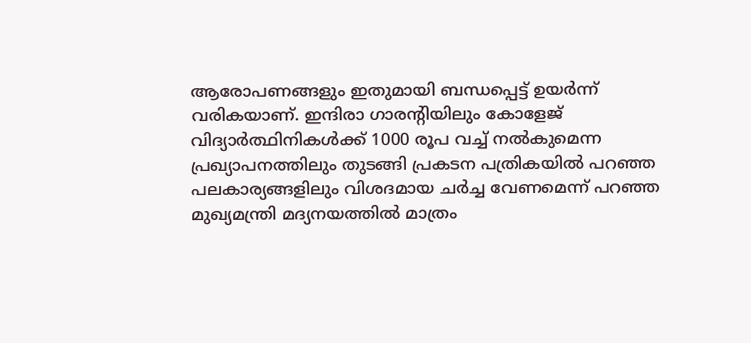ആരോപണങ്ങളും ഇതുമായി ബന്ധപ്പെട്ട് ഉയര്‍ന്ന് വരികയാണ്. ഇന്ദിരാ ഗാരന്റിയിലും കോളേജ് വിദ്യാര്‍ത്ഥിനികള്‍ക്ക് 1000 രൂപ വച്ച് നല്‍കുമെന്ന പ്രഖ്യാപനത്തിലും തുടങ്ങി പ്രകടന പത്രികയില്‍ പറഞ്ഞ പലകാര്യങ്ങളിലും വിശദമായ ചര്‍ച്ച വേണമെന്ന് പറഞ്ഞ മുഖ്യമന്ത്രി മദ്യനയത്തില്‍ മാത്രം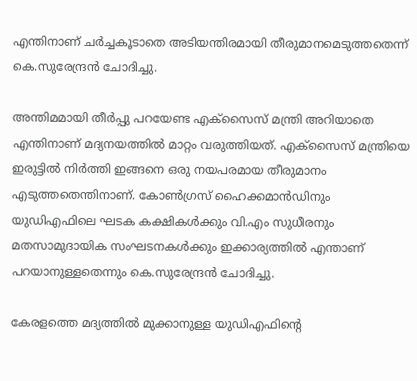എന്തിനാണ് ചര്‍ച്ചകൂടാതെ അടിയന്തിരമായി തീരുമാനമെടുത്തതെന്ന് കെ.സുരേന്ദ്രന്‍ ചോദിച്ചു.

അന്തിമമായി തീര്‍പ്പു പറയേണ്ട എക്‌സൈസ് മന്ത്രി അറിയാതെ എന്തിനാണ് മദ്യനയത്തില്‍ മാറ്റം വരുത്തിയത്. എക്‌സൈസ് മന്ത്രിയെ ഇരുട്ടില്‍ നിര്‍ത്തി ഇങ്ങനെ ഒരു നയപരമായ തീരുമാനം എടുത്തതെന്തിനാണ്. കോണ്‍ഗ്രസ് ഹൈക്കമാന്‍ഡിനും യുഡിഎഫിലെ ഘടക കക്ഷികള്‍ക്കും വി.എം സുധീരനും മതസാമുദായിക സംഘടനകള്‍ക്കും ഇക്കാര്യത്തില്‍ എന്താണ് പറയാനുള്ളതെന്നും കെ.സുരേന്ദ്രന്‍ ചോദിച്ചു.

കേരളത്തെ മദ്യത്തില്‍ മുക്കാനുള്ള യുഡിഎഫിന്റെ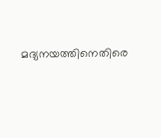മദ്യനയത്തിനെതിരെ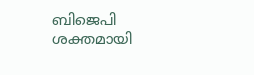ബിജെപി ശക്തമായി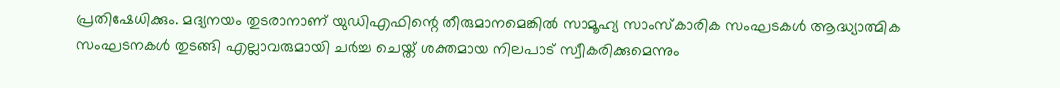പ്രതിഷേധിക്കും. മദ്യനയം തുടരാനാണ് യുഡിഎഫിന്റെ തീരുമാനമെങ്കില്‍ സാമൂഹ്യ സാംസ്‌കാരിക സംഘടകള്‍ ആദ്ധ്യാത്മിക സംഘടനകള്‍ തുടങ്ങി എല്ലാവരുമായി ചര്‍ച്ച ചെയ്ത് ശക്തമായ നിലപാട് സ്വീകരിക്കുമെന്നും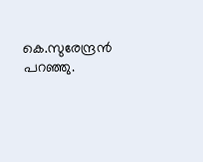കെ.സുരേന്ദ്രന്‍ പറഞ്ഞു.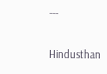---

Hindusthan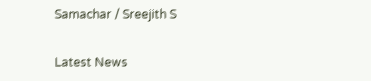Samachar / Sreejith S


Latest News